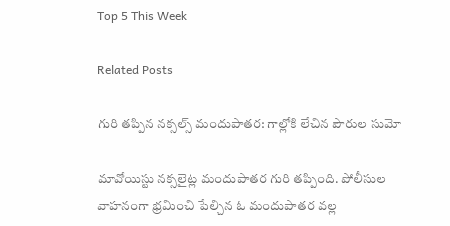Top 5 This Week

Related Posts

గురి తప్పిన నక్సల్స్ మందుపాతర: గాల్లోకి లేచిన పౌరుల సుమో

మావోయిస్టు నక్సలైట్ల మందుపాతర గురి తప్పింది. పోలీసుల వాహనంగా భ్రమించి పేల్చిన ఓ మందుపాతర వల్ల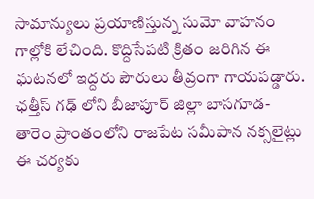సామాన్యులు ప్రయాణిస్తున్న సుమో వాహనం గాల్లోకి లేచింది. కొద్దిసేపటి క్రితం జరిగిన ఈ ఘటనలో ఇద్దరు పౌరులు తీవ్రంగా గాయపడ్డారు. ఛత్తీస్ గఢ్ లోని బీజాపూర్ జిల్లా బాసగూడ-తారెం ప్రాంతంలోని రాజపేట సమీపాన నక్సలైట్లు ఈ చర్యకు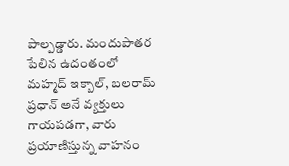పాల్పడ్డారు. మందుపాతర పేలిన ఉదంతంలో మహ్మద్ ఇక్బాల్, బలరామ్ ప్రధాన్ అనే వ్యక్తులు గాయపడగా, వారు ప్రయాణిస్తున్న వాహనం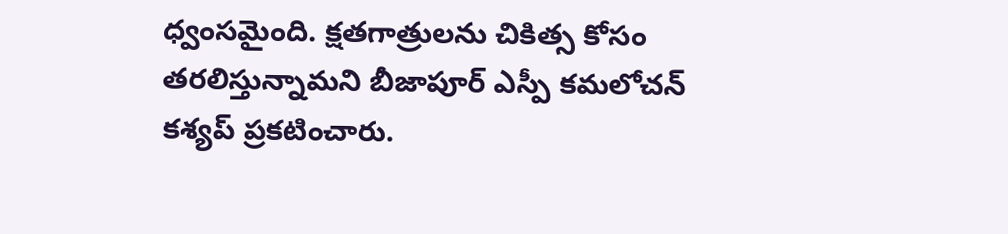ధ్వంసమైంది. క్షతగాత్రులను చికిత్స కోసం తరలిస్తున్నామని బీజాపూర్ ఎస్పీ కమలోచన్ కశ్యప్ ప్రకటించారు.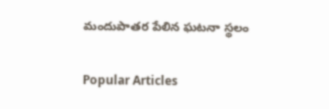మందుపాతర పేలిన ఘటనా స్థలం

Popular Articles